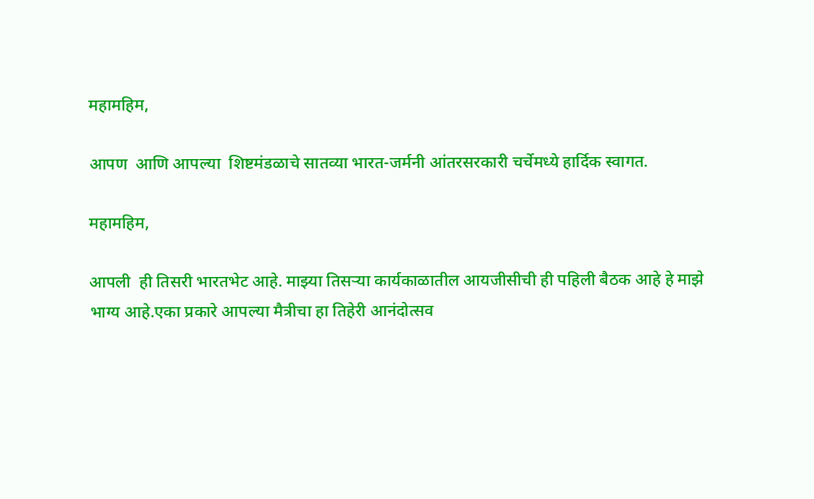महामहिम,

आपण  आणि आपल्या  शिष्टमंडळाचे सातव्या भारत-जर्मनी आंतरसरकारी चर्चेमध्ये हार्दिक स्वागत.

महामहिम,

आपली  ही तिसरी भारतभेट आहे. माझ्या तिसऱ्या कार्यकाळातील आयजीसीची ही पहिली बैठक आहे हे माझे भाग्य आहे.एका प्रकारे आपल्या मैत्रीचा हा तिहेरी आनंदोत्सव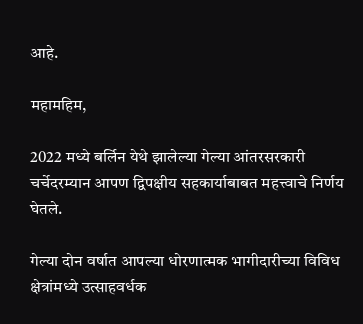आहे.

महामहिम,

2022 मध्ये बर्लिन येथे झालेल्या गेल्या आंतरसरकारी चर्चेदरम्यान आपण द्विपक्षीय सहकार्याबाबत महत्त्वाचे निर्णय घेतले.

गेल्या दोन वर्षात आपल्या धोरणात्मक भागीदारीच्या विविध क्षेत्रांमध्ये उत्साहवर्धक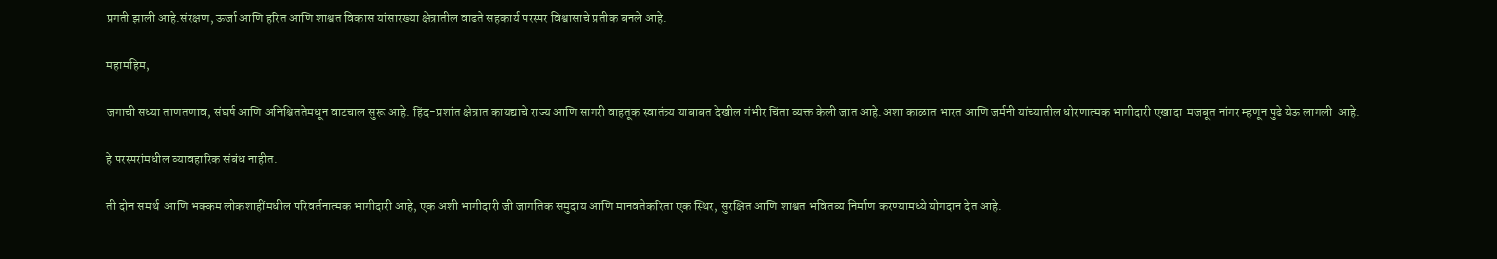प्रगती झाली आहे.संरक्षण, ऊर्जा आणि हरित आणि शाश्वत विकास यांसारख्या क्षेत्रातील वाढते सहकार्य परस्पर विश्वासाचे प्रतीक बनले आहे.

महामहिम,

जगाची सध्या ताणतणाव, संघर्ष आणि अनिश्चिततेमधून वाटचाल सुरू आहे. हिंद-प्रशांत क्षेत्रात कायद्याचे राज्य आणि सागरी वाहतूक स्वातंत्र्य याबाबत देखील गंभीर चिंता व्यक्त केली जात आहे.अशा काळात भारत आणि जर्मनी यांच्यातील धोरणात्मक भागीदारी एखादा  मजबूत नांगर म्हणून पुढे येऊ लागली  आहे.

हे परस्परांमधील व्यावहारिक संबंध नाहीत.

ती दोन समर्थ  आणि भक्कम लोकशाहींमधील परिवर्तनात्मक भागीदारी आहे, एक अशी भागीदारी जी जागतिक समुदाय आणि मानवतेकरिता एक स्थिर, सुरक्षित आणि शाश्वत भवितव्य निर्माण करण्यामध्ये योगदान देत आहे.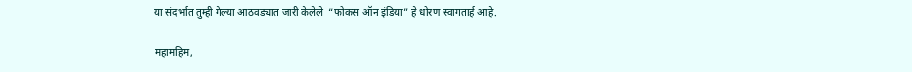या संदर्भात तुम्ही गेल्या आठवड्यात जारी केलेले  “फोकस ऑन इंडिया” हे धोरण स्वागतार्ह आहे.

महामहिम,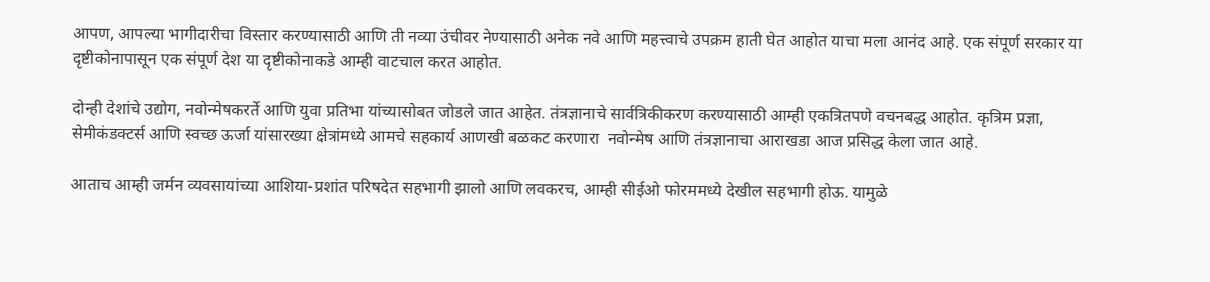आपण, आपल्या भागीदारीचा विस्तार करण्यासाठी आणि ती नव्या उंचीवर नेण्यासाठी अनेक नवे आणि महत्त्वाचे उपक्रम हाती घेत आहोत याचा मला आनंद आहे. एक संपूर्ण सरकार या दृष्टीकोनापासून एक संपूर्ण देश या दृष्टीकोनाकडे आम्ही वाटचाल करत आहोत.

दोन्ही देशांचे उद्योग, नवोन्मेषकरर्ते आणि युवा प्रतिभा यांच्यासोबत जोडले जात आहेत. तंत्रज्ञानाचे सार्वत्रिकीकरण करण्यासाठी आम्ही एकत्रितपणे वचनबद्ध आहोत. कृत्रिम प्रज्ञा, सेमीकंडक्टर्स आणि स्वच्छ ऊर्जा यांसारख्या क्षेत्रांमध्ये आमचे सहकार्य आणखी बळकट करणारा  नवोन्मेष आणि तंत्रज्ञानाचा आराखडा आज प्रसिद्ध केला जात आहे.

आताच आम्ही जर्मन व्यवसायांच्या आशिया-प्रशांत परिषदेत सहभागी झालो आणि लवकरच, आम्ही सीईओ फोरममध्ये देखील सहभागी होऊ. यामुळे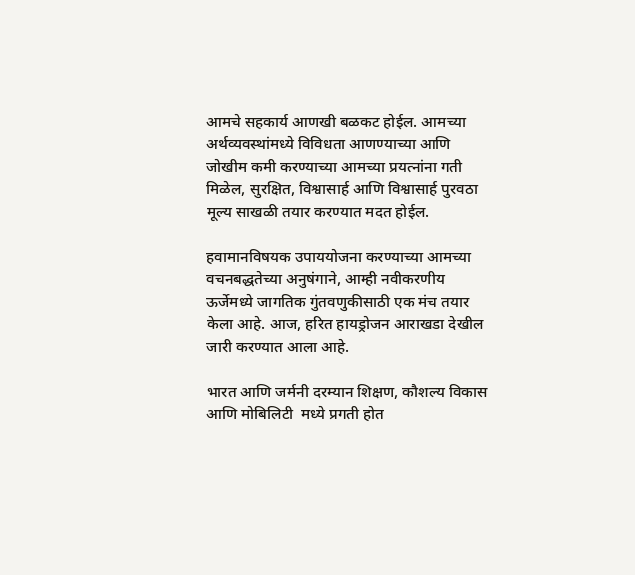आमचे सहकार्य आणखी बळकट होईल. आमच्या अर्थव्यवस्थांमध्ये विविधता आणण्याच्या आणि जोखीम कमी करण्याच्या आमच्या प्रयत्नांना गती मिळेल, सुरक्षित, विश्वासार्ह आणि विश्वासार्ह पुरवठा मूल्य साखळी तयार करण्यात मदत होईल.

हवामानविषयक उपाययोजना करण्याच्या आमच्या वचनबद्धतेच्या अनुषंगाने, आम्ही नवीकरणीय ऊर्जेमध्ये जागतिक गुंतवणुकीसाठी एक मंच तयार केला आहे. आज, हरित हायड्रोजन आराखडा देखील जारी करण्यात आला आहे.

भारत आणि जर्मनी दरम्यान शिक्षण, कौशल्य विकास आणि मोबिलिटी  मध्ये प्रगती होत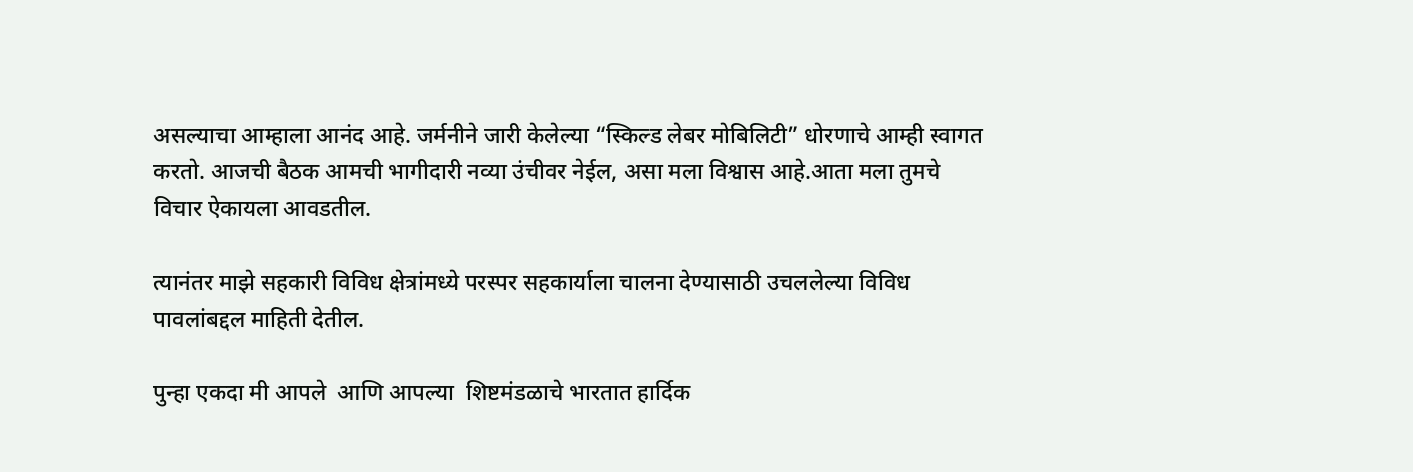असल्याचा आम्हाला आनंद आहे. जर्मनीने जारी केलेल्या “स्किल्ड लेबर मोबिलिटी” धोरणाचे आम्ही स्वागत करतो. आजची बैठक आमची भागीदारी नव्या उंचीवर नेईल, असा मला विश्वास आहे.आता मला तुमचे विचार ऐकायला आवडतील.

त्यानंतर माझे सहकारी विविध क्षेत्रांमध्ये परस्पर सहकार्याला चालना देण्यासाठी उचललेल्या विविध पावलांबद्दल माहिती देतील.

पुन्हा एकदा मी आपले  आणि आपल्या  शिष्टमंडळाचे भारतात हार्दिक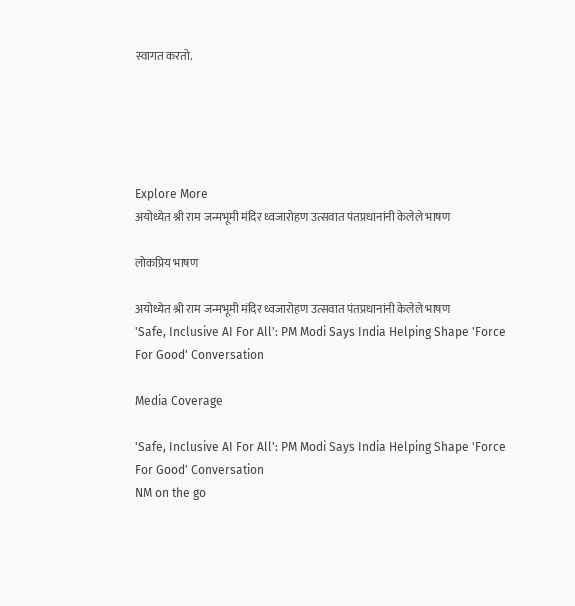स्वागत करतो.





Explore More
अयोध्येत श्री राम जन्मभूमी मंदिर ध्वजारोहण उत्सवात पंतप्रधानांनी केलेले भाषण

लोकप्रिय भाषण

अयोध्येत श्री राम जन्मभूमी मंदिर ध्वजारोहण उत्सवात पंतप्रधानांनी केलेले भाषण
'Safe, Inclusive AI For All': PM Modi Says India Helping Shape 'Force For Good' Conversation

Media Coverage

'Safe, Inclusive AI For All': PM Modi Says India Helping Shape 'Force For Good' Conversation
NM on the go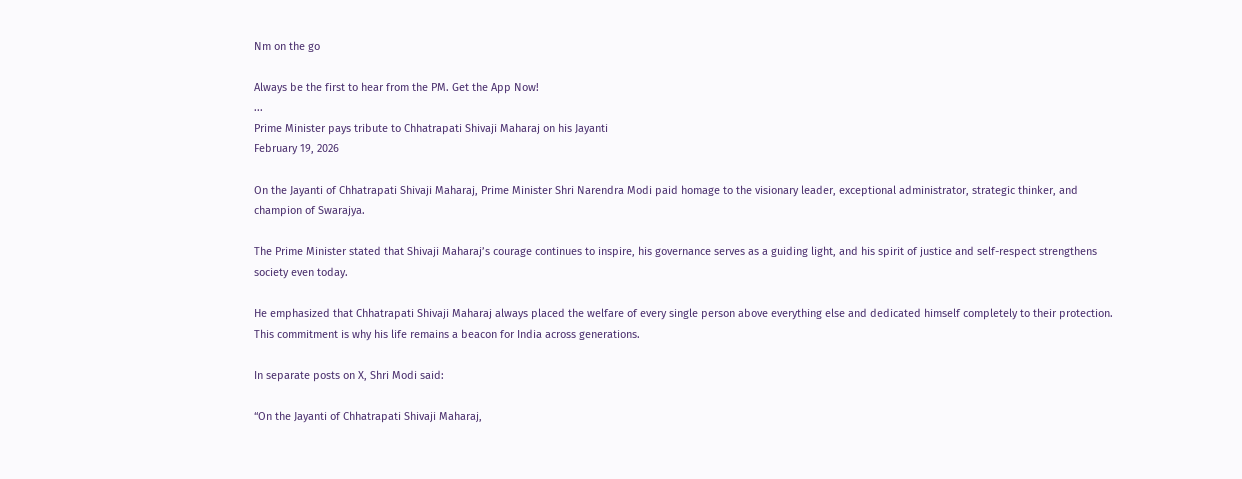Nm on the go

Always be the first to hear from the PM. Get the App Now!
...
Prime Minister pays tribute to Chhatrapati Shivaji Maharaj on his Jayanti
February 19, 2026

On the Jayanti of Chhatrapati Shivaji Maharaj, Prime Minister Shri Narendra Modi paid homage to the visionary leader, exceptional administrator, strategic thinker, and champion of Swarajya.

The Prime Minister stated that Shivaji Maharaj’s courage continues to inspire, his governance serves as a guiding light, and his spirit of justice and self-respect strengthens society even today.

He emphasized that Chhatrapati Shivaji Maharaj always placed the welfare of every single person above everything else and dedicated himself completely to their protection. This commitment is why his life remains a beacon for India across generations.

In separate posts on X, Shri Modi said:

“On the Jayanti of Chhatrapati Shivaji Maharaj,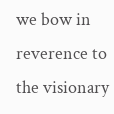we bow in reverence to the visionary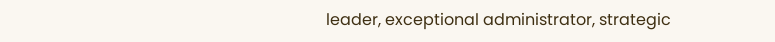leader, exceptional administrator, strategic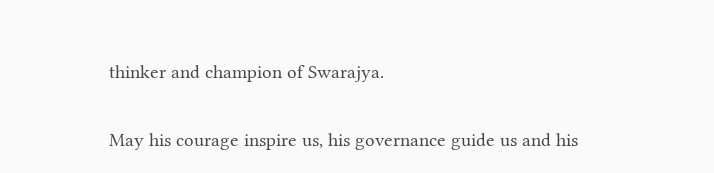thinker and champion of Swarajya.

May his courage inspire us, his governance guide us and his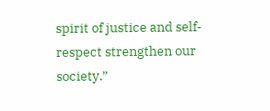spirit of justice and self-respect strengthen our society.”